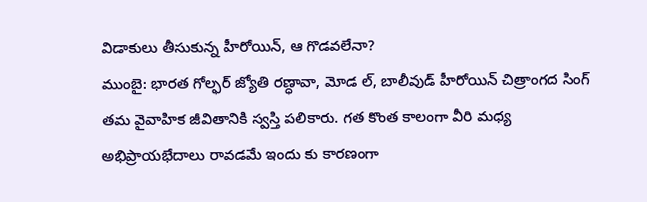విడాకులు తీసుకున్న హీరోయిన్, ఆ గొడవలేనా?
ముంబై: భారత గోల్ఫర్ జ్యోతి రణ్ధావా, మోడ ల్, బాలీవుడ్ హీరోయిన్ చిత్రాంగద సింగ్ తమ వైవాహిక జీవితానికి స్వస్తి పలికారు. గత కొంత కాలంగా వీరి మధ్య అభిప్రాయభేదాలు రావడమే ఇందు కు కారణంగా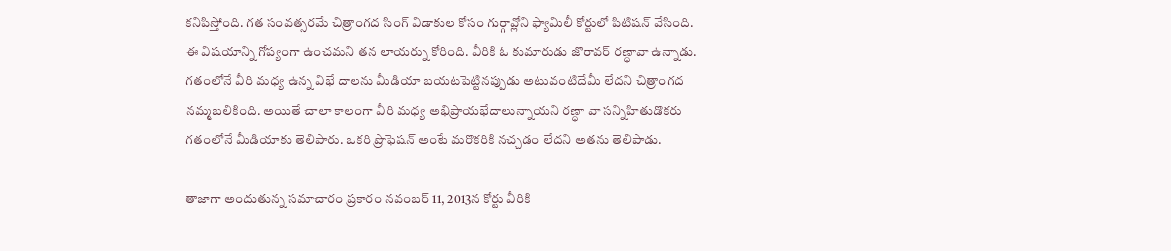కనిపిస్తోంది. గత సంవత్సరమే చిత్రాంగద సింగ్ విడాకుల కోసం గుర్గావ్లోని ఫ్యామిలీ కోర్టులో పిటిషన్ వేసింది.
ఈ విషయాన్ని గోప్యంగా ఉంచమని తన లాయర్ను కోరింది. వీరికి ఓ కుమారుడు జొరావర్ రణ్ధావా ఉన్నాడు. గతంలోనే వీరి మధ్య ఉన్న విభే దాలను మీడియా బయటపెట్టినప్పుడు అటువంటిదేమీ లేదని చిత్రాంగద నమ్మబలికింది. అయితే చాలా కాలంగా వీరి మధ్య అభిప్రాయభేదాలున్నాయని రణ్ధా వా సన్నిహితుడొకరు గతంలోనే మీడియాకు తెలిపారు. ఒకరి ప్రొఫెషన్ అంటే మరొకరికి నచ్చడం లేదని అతను తెలిపాడు.

తాజాగా అందుతున్న సమాచారం ప్రకారం నవంబర్ 11, 2013న కోర్టు వీరికి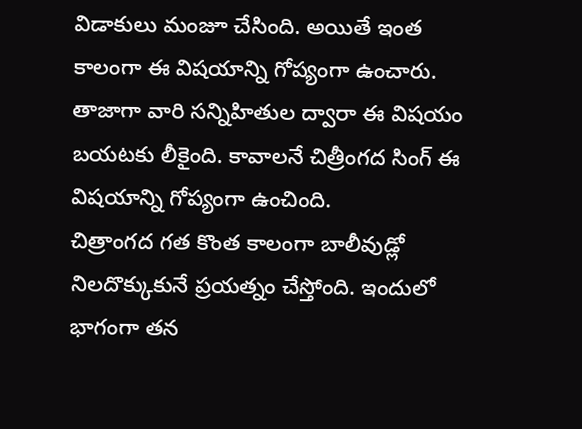విడాకులు మంజూ చేసింది. అయితే ఇంత కాలంగా ఈ విషయాన్ని గోప్యంగా ఉంచారు. తాజాగా వారి సన్నిహితుల ద్వారా ఈ విషయం బయటకు లీకైంది. కావాలనే చిత్రీంగద సింగ్ ఈ విషయాన్ని గోప్యంగా ఉంచింది.
చిత్రాంగద గత కొంత కాలంగా బాలీవుడ్లో నిలదొక్కుకునే ప్రయత్నం చేస్తోంది. ఇందులో భాగంగా తన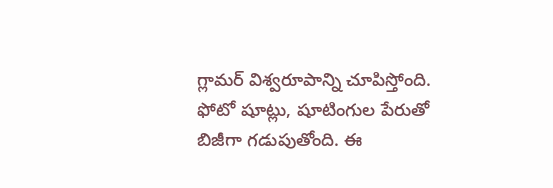గ్లామర్ విశ్వరూపాన్ని చూపిస్తోంది. ఫోటో షూట్లు, షూటింగుల పేరుతో బిజీగా గడుపుతోంది. ఈ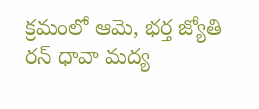క్రమంలో ఆమె, భర్త జ్యోతి రన్ ధావా మద్య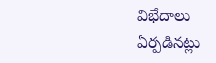విభేదాలు ఏర్పడినట్లు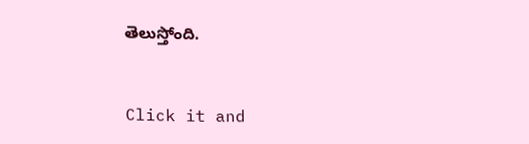తెలుస్తోంది.


Click it and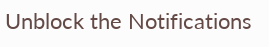Unblock the Notifications